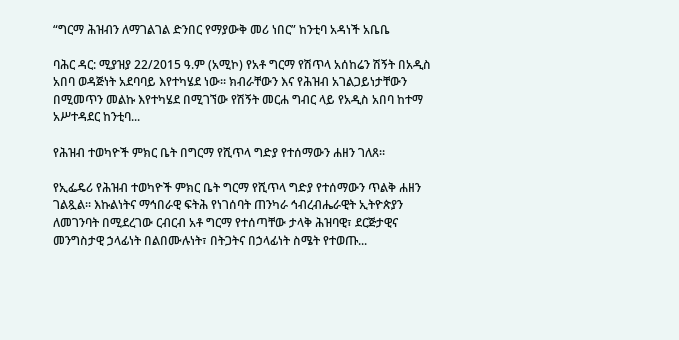“ግርማ ሕዝብን ለማገልገል ድንበር የማያውቅ መሪ ነበር” ከንቲባ አዳነች አቤቤ

ባሕር ዳር: ሚያዝያ 22/2015 ዓ.ም (አሚኮ) የአቶ ግርማ የሽጥላ አሰከሬን ሽኝት በአዲስ አበባ ወዳጅነት አደባባይ እየተካሄደ ነው፡፡ ክብራቸውን እና የሕዝብ አገልጋይነታቸውን በሚመጥን መልኩ እየተካሄደ በሚገኘው የሽኝት መርሐ ግብር ላይ የአዲስ አበባ ከተማ አሥተዳደር ከንቲባ...

የሕዝብ ተወካዮች ምክር ቤት በግርማ የሺጥላ ግድያ የተሰማውን ሐዘን ገለጸ።

የኢፌዴሪ የሕዝብ ተወካዮች ምክር ቤት ግርማ የሺጥላ ግድያ የተሰማውን ጥልቅ ሐዘን ገልጿል፡፡ እኩልነትና ማኅበራዊ ፍትሕ የነገሰባት ጠንካራ ኅብረብሔራዊት ኢትዮጵያን ለመገንባት በሚደረገው ርብርብ አቶ ግርማ የተሰጣቸው ታላቅ ሕዝባዊ፣ ደርጅታዊና መንግስታዊ ኃላፊነት በልበሙሉነት፣ በትጋትና በኃላፊነት ስሜት የተወጡ...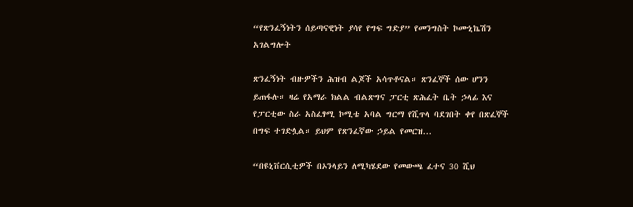“የጽንፈኝነትን ሰይጣናዊነት ያሳየ የግፍ ግድያ” የመንግስት ኮሙኒኬሽን አገልግሎት

ጽንፈኝነት ብዙዎችን ሕዝብ ልጆች አሳጥቶናል። ጽንፈኞች ሰው ሆንን ይጠፋሉ። ዛሬ የአማራ ክልል ብልጽግና ፓርቲ ጽሕፈት ቤት ኃላፊ እና የፓርቲው ስራ አስፈፃሚ ኮሚቴ አባል ግርማ የሺጥላ ባደገበት ቀየ በጽፈኞች በግፍ ተገድሏል። ይህም የጽንፈኛው ኃይል የመርዝ...

“በዩኒቨርሲቲዎች በኦንላይን ለሚካሄደው የመውጫ ፈተና 30 ሺህ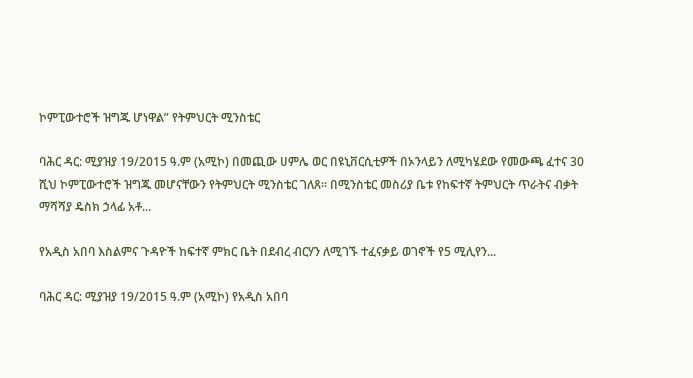ኮምፒውተሮች ዝግጁ ሆነዋል” የትምህርት ሚንስቴር

ባሕር ዳር: ሚያዝያ 19/2015 ዓ.ም (አሚኮ) በመጪው ሀምሌ ወር በዩኒቨርሲቲዎች በኦንላይን ለሚካሄደው የመውጫ ፈተና 30 ሺህ ኮምፒውተሮች ዝግጁ መሆናቸውን የትምህርት ሚንስቴር ገለጸ። በሚንስቴር መስሪያ ቤቱ የከፍተኛ ትምህርት ጥራትና ብቃት ማሻሻያ ዴስክ ኃላፊ አቶ...

የአዲስ አበባ እስልምና ጉዳዮች ከፍተኛ ምክር ቤት በደብረ ብርሃን ለሚገኙ ተፈናቃይ ወገኖች የ5 ሚሊየን...

ባሕር ዳር: ሚያዝያ 19/2015 ዓ.ም (አሚኮ) የአዲስ አበባ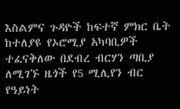እስልምና ጉዳዮች ከፍተኛ ምክር ቤት ከተለያዩ የኦሮሚያ አካባቢዎች ተፈናቅለው በደብረ ብርሃን ጣቢያ ለሚገኙ ዜጎች የ5 ሚሊየን ብር የዓይነት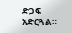ድጋፍ አድርጓል።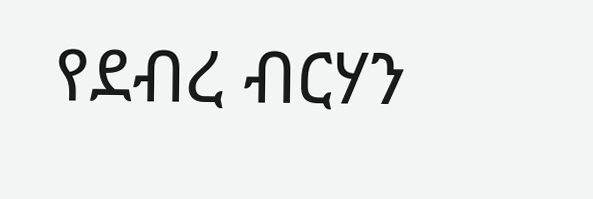የደብረ ብርሃን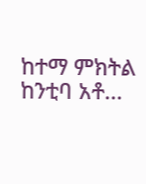ከተማ ምክትል ከንቲባ አቶ...